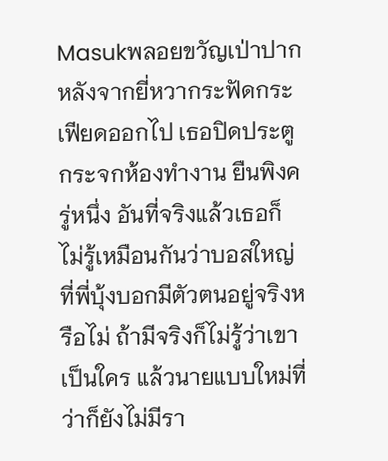Masukพลอยขวัญเป่าปากหลังจากยี่หวากระฟัดกระเฟียดออกไป เธอปิดประตูกระจกห้องทำงาน ยืนพิงครู่หนึ่ง อันที่จริงแล้วเธอก็ไม่รู้เหมือนกันว่าบอสใหญ่ที่พี่บุ้งบอกมีตัวตนอยู่จริงหรือไม่ ถ้ามีจริงก็ไม่รู้ว่าเขาเป็นใคร แล้วนายแบบใหม่ที่ว่าก็ยังไม่มีรา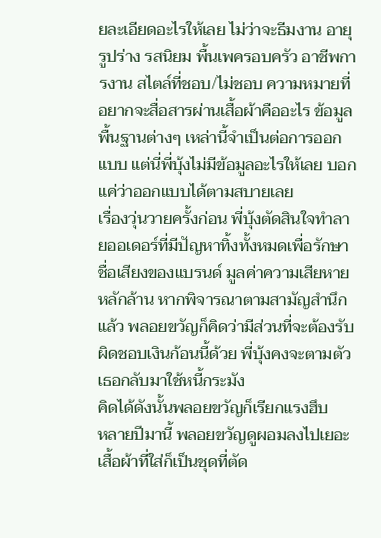ยละเอียดอะไรให้เลย ไม่ว่าจะธีมงาน อายุ รูปร่าง รสนิยม พื้นเพครอบครัว อาชีพการงาน สไตล์ที่ชอบ/ไม่ชอบ ความหมายที่อยากจะสื่อสารผ่านเสื้อผ้าคืออะไร ข้อมูลพื้นฐานต่างๆ เหล่านี้จำเป็นต่อการออกแบบ แต่นี่พี่บุ้งไม่มีข้อมูลอะไรให้เลย บอกแค่ว่าออกแบบได้ตามสบายเลย
เรื่องวุ่นวายครั้งก่อน พี่บุ้งตัดสินใจทำลายออเดอร์ที่มีปัญหาทิ้งทั้งหมดเพื่อรักษาชื่อเสียงของแบรนด์ มูลค่าความเสียหายหลักล้าน หากพิจารณาตามสามัญสำนึกแล้ว พลอยขวัญก็คิดว่ามีส่วนที่จะต้องรับผิดชอบเงินก้อนนี้ด้วย พี่บุ้งคงจะตามตัวเธอกลับมาใช้หนี้กระมัง
คิดได้ดังนั้นพลอยขวัญก็เรียกแรงฮึบ
หลายปีมานี้ พลอยขวัญดูผอมลงไปเยอะ เสื้อผ้าที่ใส่ก็เป็นชุดที่ตัด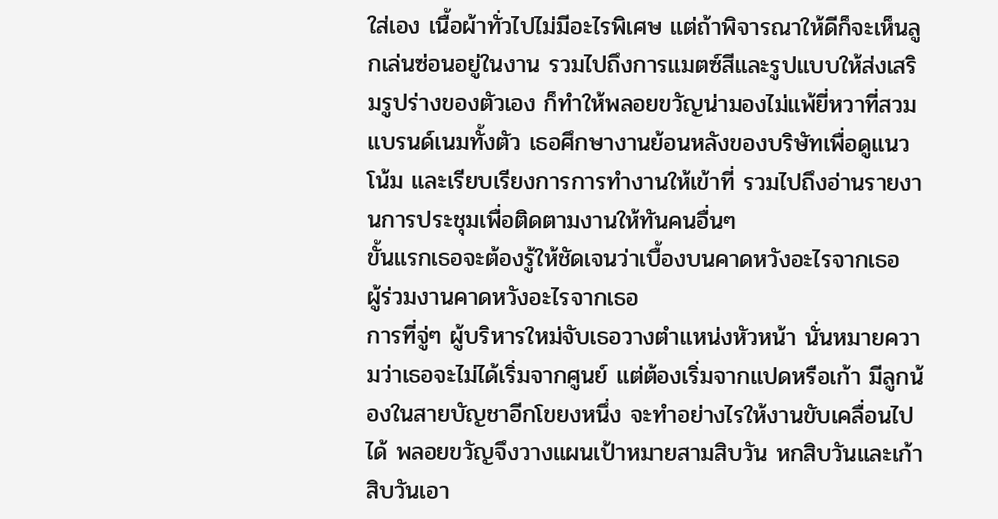ใส่เอง เนื้อผ้าทั่วไปไม่มีอะไรพิเศษ แต่ถ้าพิจารณาให้ดีก็จะเห็นลูกเล่นซ่อนอยู่ในงาน รวมไปถึงการแมตซ์สีและรูปแบบให้ส่งเสริมรูปร่างของตัวเอง ก็ทำให้พลอยขวัญน่ามองไม่แพ้ยี่หวาที่สวมแบรนด์เนมทั้งตัว เธอศึกษางานย้อนหลังของบริษัทเพื่อดูแนวโน้ม และเรียบเรียงการการทำงานให้เข้าที่ รวมไปถึงอ่านรายงานการประชุมเพื่อติดตามงานให้ทันคนอื่นๆ
ขั้นแรกเธอจะต้องรู้ให้ชัดเจนว่าเบื้องบนคาดหวังอะไรจากเธอ
ผู้ร่วมงานคาดหวังอะไรจากเธอ
การที่จู่ๆ ผู้บริหารใหม่จับเธอวางตำแหน่งหัวหน้า นั่นหมายความว่าเธอจะไม่ได้เริ่มจากศูนย์ แต่ต้องเริ่มจากแปดหรือเก้า มีลูกน้องในสายบัญชาอีกโขยงหนึ่ง จะทำอย่างไรให้งานขับเคลื่อนไปได้ พลอยขวัญจึงวางแผนเป้าหมายสามสิบวัน หกสิบวันและเก้าสิบวันเอา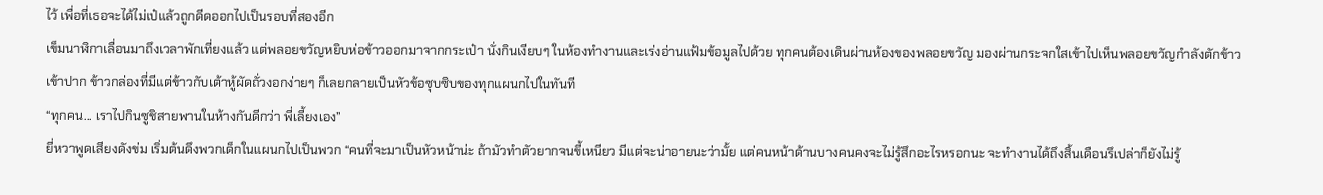ไว้ เพื่อที่เธอจะได้ไม่เป๋แล้วถูกดีดออกไปเป็นรอบที่สองอีก
เข็มนาฬิกาเลื่อนมาถึงเวลาพักเที่ยงแล้ว แต่พลอยขวัญหยิบห่อข้าวออกมาจากกระเป๋า นั่งกินเงียบๆ ในห้องทำงานและเร่งอ่านแฟ้มข้อมูลไปด้วย ทุกคนต้องเดินผ่านห้องของพลอยขวัญ มองผ่านกระจกใสเข้าไปเห็นพลอยขวัญกำลังตักข้าวเข้าปาก ข้าวกล่องที่มีแต่ข้าวกับเต้าหู้ผัดถั่วงอกง่ายๆ ก็เลยกลายเป็นหัวข้อซุบซิบของทุกแผนกไปในทันที
“ทุกคน... เราไปกินซูชิสายพานในห้างกันดีกว่า พี่เลี้ยงเอง”
ยี่หวาพูดเสียงดังข่ม เริ่มต้นดึงพวกเด็กในแผนกไปเป็นพวก “คนที่จะมาเป็นหัวหน้าน่ะ ถ้ามัวทำตัวยากจนขี้เหนียว มีแต่จะน่าอายนะว่ามั้ย แต่คนหน้าด้านบางคนคงจะไม่รู้สึกอะไรหรอกนะ จะทำงานได้ถึงสิ้นเดือนรึเปล่าก็ยังไม่รู้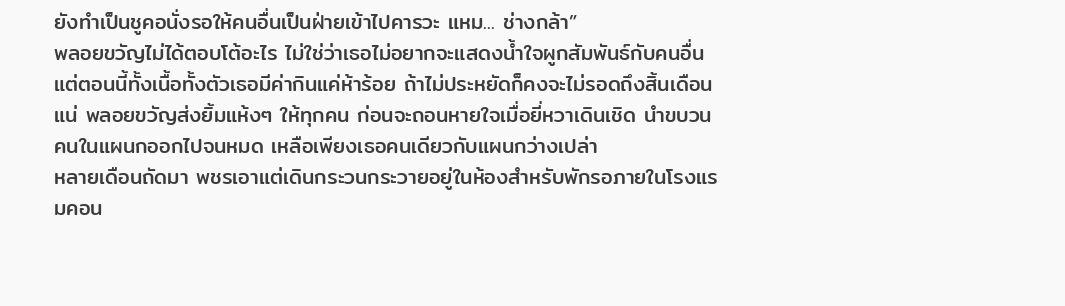ยังทำเป็นชูคอนั่งรอให้คนอื่นเป็นฝ่ายเข้าไปคารวะ แหม... ช่างกล้า”
พลอยขวัญไม่ได้ตอบโต้อะไร ไม่ใช่ว่าเธอไม่อยากจะแสดงน้ำใจผูกสัมพันธ์กับคนอื่น แต่ตอนนี้ทั้งเนื้อทั้งตัวเธอมีค่ากินแค่ห้าร้อย ถ้าไม่ประหยัดก็คงจะไม่รอดถึงสิ้นเดือนแน่ พลอยขวัญส่งยิ้มแห้งๆ ให้ทุกคน ก่อนจะถอนหายใจเมื่อยี่หวาเดินเชิด นำขบวนคนในแผนกออกไปจนหมด เหลือเพียงเธอคนเดียวกับแผนกว่างเปล่า
หลายเดือนถัดมา พชรเอาแต่เดินกระวนกระวายอยู่ในห้องสำหรับพักรอภายในโรงแรมคอน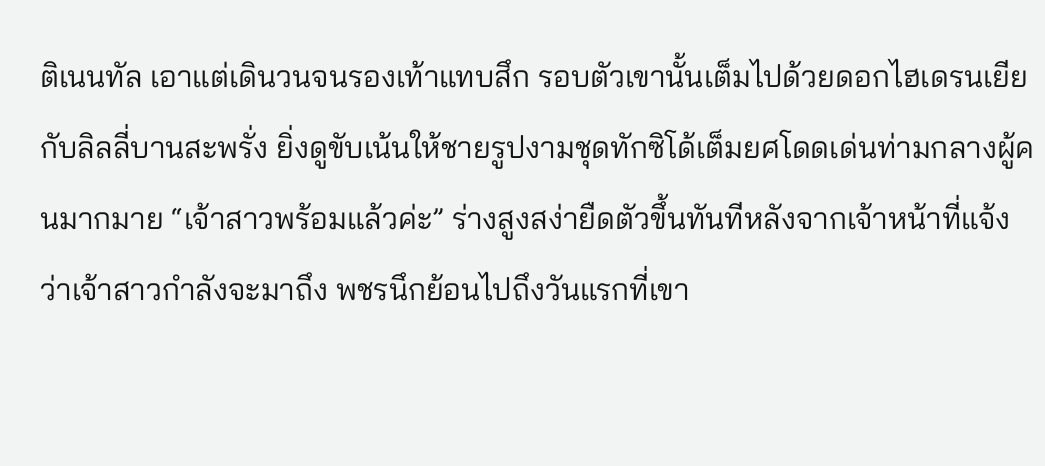ติเนนทัล เอาแต่เดินวนจนรองเท้าแทบสึก รอบตัวเขานั้นเต็มไปด้วยดอกไฮเดรนเยียกับลิลลี่บานสะพรั่ง ยิ่งดูขับเน้นให้ชายรูปงามชุดทักซิโด้เต็มยศโดดเด่นท่ามกลางผู้คนมากมาย “เจ้าสาวพร้อมแล้วค่ะ” ร่างสูงสง่ายืดตัวขึ้นทันทีหลังจากเจ้าหน้าที่แจ้งว่าเจ้าสาวกำลังจะมาถึง พชรนึกย้อนไปถึงวันแรกที่เขา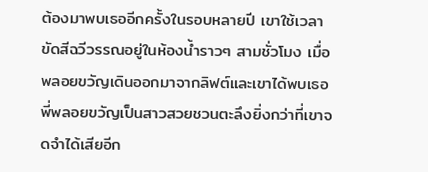ต้องมาพบเธออีกครั้งในรอบหลายปี เขาใช้เวลาขัดสีฉวีวรรณอยู่ในห้องน้ำราวๆ สามชั่วโมง เมื่อพลอยขวัญเดินออกมาจากลิฟต์และเขาได้พบเธอ พี่พลอยขวัญเป็นสาวสวยชวนตะลึงยิ่งกว่าที่เขาจดจำได้เสียอีก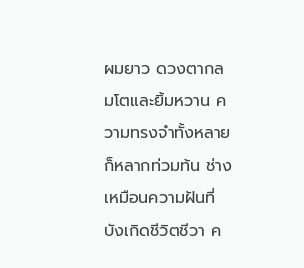ผมยาว ดวงตากลมโตและยิ้มหวาน ความทรงจำทั้งหลายก็หลากท่วมท้น ช่างเหมือนความฝันที่บังเกิดชีวิตชีวา ค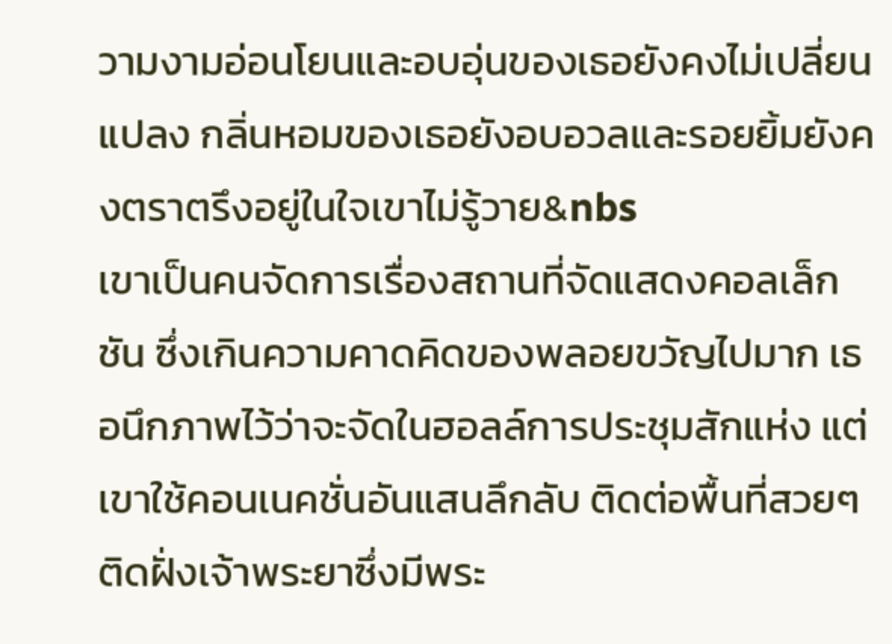วามงามอ่อนโยนและอบอุ่นของเธอยังคงไม่เปลี่ยนแปลง กลิ่นหอมของเธอยังอบอวลและรอยยิ้มยังคงตราตรึงอยู่ในใจเขาไม่รู้วาย&nbs
เขาเป็นคนจัดการเรื่องสถานที่จัดแสดงคอลเล็กชัน ซึ่งเกินความคาดคิดของพลอยขวัญไปมาก เธอนึกภาพไว้ว่าจะจัดในฮอลล์การประชุมสักแห่ง แต่เขาใช้คอนเนคชั่นอันแสนลึกลับ ติดต่อพื้นที่สวยๆ ติดฝั่งเจ้าพระยาซึ่งมีพระ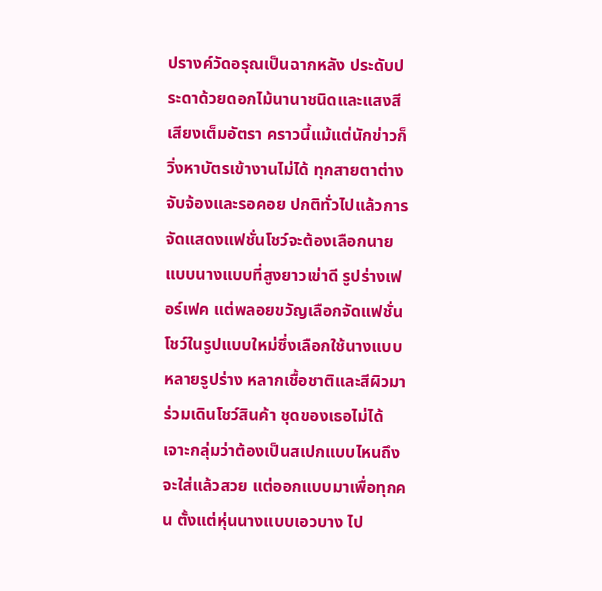ปรางค์วัดอรุณเป็นฉากหลัง ประดับประดาด้วยดอกไม้นานาชนิดและแสงสีเสียงเต็มอัตรา คราวนี้แม้แต่นักข่าวก็วิ่งหาบัตรเข้างานไม่ได้ ทุกสายตาต่างจับจ้องและรอคอย ปกติทั่วไปแล้วการจัดแสดงแฟชั่นโชว์จะต้องเลือกนายแบบนางแบบที่สูงยาวเข่าดี รูปร่างเฟอร์เฟค แต่พลอยขวัญเลือกจัดแฟชั่นโชว์ในรูปแบบใหม่ซึ่งเลือกใช้นางแบบหลายรูปร่าง หลากเชื้อชาติและสีผิวมาร่วมเดินโชว์สินค้า ชุดของเธอไม่ได้เจาะกลุ่มว่าต้องเป็นสเปกแบบไหนถึงจะใส่แล้วสวย แต่ออกแบบมาเพื่อทุกคน ตั้งแต่หุ่นนางแบบเอวบาง ไป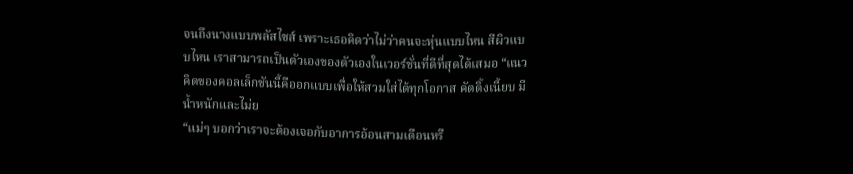จนถึงนางแบบพลัสไซส์ เพราะเธอคิดว่าไม่ว่าคนจะหุ่นแบบไหน สีผิวแบบไหน เราสามารถเป็นตัวเองของตัวเองในเวอร์ชั่นที่ดีที่สุดได้เสมอ “แนวคิดของคอลเล็กชันนี้คืออกแบบเพื่อให้สวมใส่ได้ทุกโอกาส คัตติ้งเนี้ยบ มีน้ำหนักและไม่ย
“แม่ๆ บอกว่าเราจะต้องเจอกับอาการอ้อนสามเดือนหรื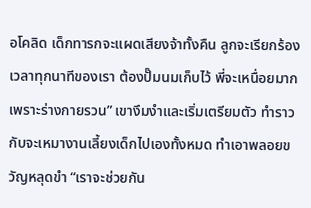อโคลิด เด็กทารกจะแผดเสียงจ้าทั้งคืน ลูกจะเรียกร้องเวลาทุกนาทีของเรา ต้องปั๊มนมเก็บไว้ พี่จะเหนื่อยมากเพราะร่างกายรวน” เขางึมงำและเริ่มเตรียมตัว ทำราวกับจะเหมางานเลี้ยงเด็กไปเองทั้งหมด ทำเอาพลอยขวัญหลุดขำ “เราจะช่วยกัน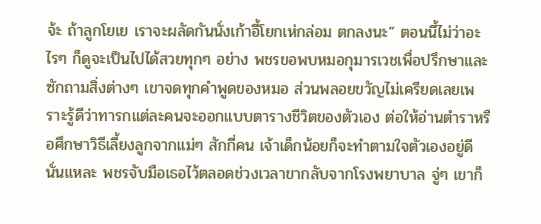จ้ะ ถ้าลูกโยเย เราจะผลัดกันนั่งเก้าอี้โยกเห่กล่อม ตกลงนะ” ตอนนี้ไม่ว่าอะไรๆ ก็ดูจะเป็นไปได้สวยทุกๆ อย่าง พชรขอพบหมอกุมารเวชเพื่อปรึกษาและซักถามสิ่งต่างๆ เขาจดทุกคำพูดของหมอ ส่วนพลอยขวัญไม่เครียดเลยเพราะรู้ดีว่าทารกแต่ละคนจะออกแบบตารางชีวิตของตัวเอง ต่อให้อ่านตำราหรือศึกษาวิธีเลี้ยงลูกจากแม่ๆ สักกี่คน เจ้าเด็กน้อยก็จะทำตามใจตัวเองอยู่ดีนั่นแหละ พชรจับมือเธอไว้ตลอดช่วงเวลาขากลับจากโรงพยาบาล จู่ๆ เขาก็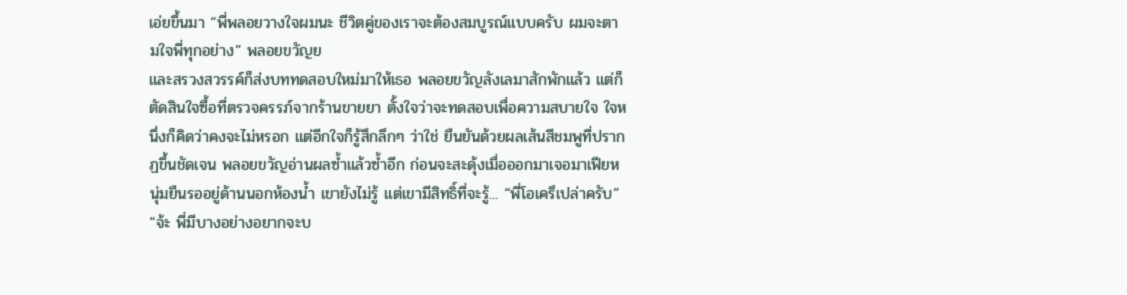เอ่ยขึ้นมา “พี่พลอยวางใจผมนะ ชีวิตคู่ของเราจะต้องสมบูรณ์แบบครับ ผมจะตามใจพี่ทุกอย่าง” พลอยขวัญย
และสรวงสวรรค์ก็ส่งบททดสอบใหม่มาให้เธอ พลอยขวัญลังเลมาสักพักแล้ว แต่ก็ตัดสินใจซื้อที่ตรวจครรภ์จากร้านขายยา ตั้งใจว่าจะทดสอบเพื่อความสบายใจ ใจหนึ่งก็คิดว่าคงจะไม่หรอก แต่อีกใจก็รู้สึกลึกๆ ว่าใช่ ยืนยันด้วยผลเส้นสีชมพูที่ปรากฏขึ้นชัดเจน พลอยขวัญอ่านผลซ้ำแล้วซ้ำอีก ก่อนจะสะดุ้งเมื่อออกมาเจอมาเฟียหนุ่มยืนรออยู่ด้านนอกห้องน้ำ เขายังไม่รู้ แต่เขามีสิทธิ์ที่จะรู้... “พี่โอเครึเปล่าครับ” “จ้ะ พี่มีบางอย่างอยากจะบ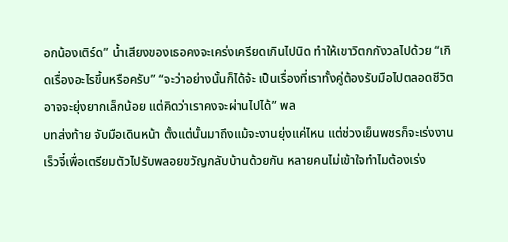อกน้องเติร์ด” น้ำเสียงของเธอคงจะเคร่งเครียดเกินไปนิด ทำให้เขาวิตกกังวลไปด้วย “เกิดเรื่องอะไรขึ้นหรือครับ” “จะว่าอย่างนั้นก็ได้จ้ะ เป็นเรื่องที่เราทั้งคู่ต้องรับมือไปตลอดชีวิต อาจจะยุ่งยากเล็กน้อย แต่คิดว่าเราคงจะผ่านไปได้” พล
บทส่งท้าย จับมือเดินหน้า ตั้งแต่นั้นมาถึงแม้จะงานยุ่งแค่ไหน แต่ช่วงเย็นพชรก็จะเร่งงานเร็วจี๋เพื่อเตรียมตัวไปรับพลอยขวัญกลับบ้านด้วยกัน หลายคนไม่เข้าใจทำไมต้องเร่ง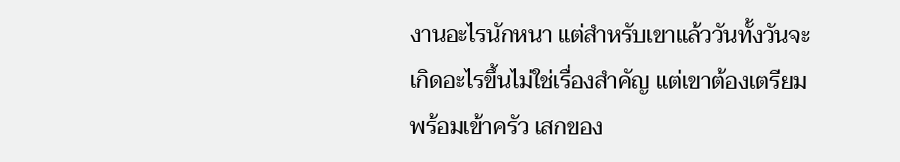งานอะไรนักหนา แต่สำหรับเขาแล้ววันทั้งวันจะเกิดอะไรขึ้นไม่ใช่เรื่องสำคัญ แต่เขาต้องเตรียมพร้อมเข้าครัว เสกของ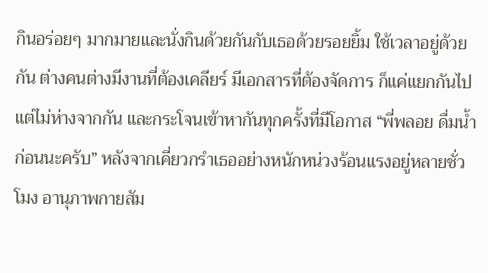กินอร่อยๆ มากมายและนั่งกินด้วยกันกับเธอด้วยรอยยิ้ม ใช้เวลาอยู่ด้วยกัน ต่างคนต่างมีงานที่ต้องเคลียร์ มีเอกสารที่ต้องจัดการ ก็แค่แยกกันไปแต่ไม่ห่างจากกัน และกระโจนเข้าหากันทุกครั้งที่มีโอกาส “พี่พลอย ดื่มน้ำก่อนนะครับ” หลังจากเคี่ยวกรำเธออย่างหนักหน่วงร้อนแรงอยู่หลายชั่วโมง อานุภาพกายสัม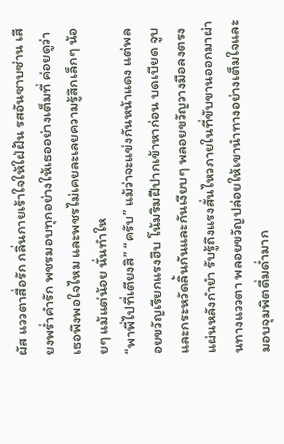ผัส แววตาสื่อรัก กลิ่นกายเร้าใจให้ใฝ่ฝัน รสอันซาบซ่าน เสียงพร่ำคำรัก พชรมอบทุกอย่างให้เธออย่างเต็มที่ ค่อยดูว่าเธอพึงพอใจไหม และพชรไม่เคยละเลยความรู้สึกเล็กๆ น้อยๆ แม้แต่น้อย นั่นทำให
“พาพี่ไปที่เตียงสิ” “ครับ” แม้ว่าจะแข่งกันหน้าแดง แต่พลอยขวัญเรียกแรงฮึบ โน้มริมฝีปากเข้าหาก่อน บดเบียด จูบและกระหวัดลิ้นกันและกันเงียบๆ พลอยขวัญวางมือลงตรงแผ่นหลังกำยำ รับรู้ถึงแรงสั่นไหวภายในที่ขับขานออกมาผ่านทางแววตา พลอยขวัญปล่อยให้เขานำทางอย่างเต็มใจและมอบจุมพิตดื่มด่ำมาก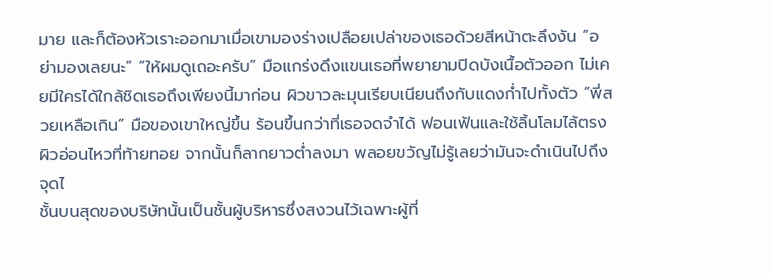มาย และก็ต้องหัวเราะออกมาเมื่อเขามองร่างเปลือยเปล่าของเธอด้วยสีหน้าตะลึงงัน “อย่ามองเลยนะ” “ให้ผมดูเถอะครับ” มือแกร่งดึงแขนเธอที่พยายามปิดบังเนื้อตัวออก ไม่เคยมีใครได้ใกล้ชิดเธอถึงเพียงนี้มาก่อน ผิวขาวละมุนเรียบเนียนถึงกับแดงก่ำไปทั้งตัว “พี่สวยเหลือเกิน” มือของเขาใหญ่ขึ้น ร้อนขึ้นกว่าที่เธอจดจำได้ ฟอนเฟ้นและใช้ลิ้นโลมไล้ตรงผิวอ่อนไหวที่ท้ายทอย จากนั้นก็ลากยาวต่ำลงมา พลอยขวัญไม่รู้เลยว่ามันจะดำเนินไปถึงจุดไ
ชั้นบนสุดของบริษัทนั้นเป็นชั้นผู้บริหารซึ่งสงวนไว้เฉพาะผู้ที่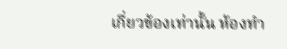เกี่ยวข้องเท่านั้น ห้องทำ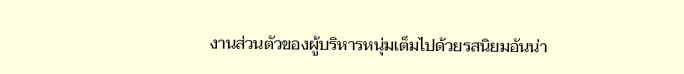งานส่วนตัวของผู้บริหารหนุ่มเต็มไปด้วยรสนิยมอันน่า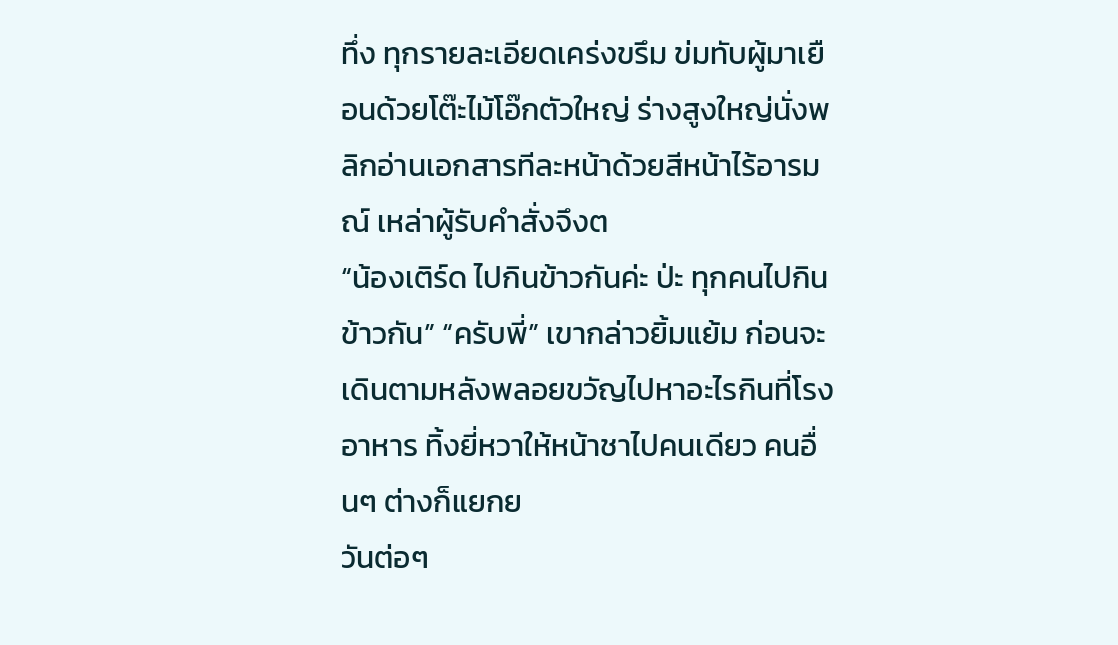ทึ่ง ทุกรายละเอียดเคร่งขรึม ข่มทับผู้มาเยือนด้วยโต๊ะไม้โอ๊กตัวใหญ่ ร่างสูงใหญ่นั่งพลิกอ่านเอกสารทีละหน้าด้วยสีหน้าไร้อารมณ์ เหล่าผู้รับคำสั่งจึงต
“น้องเติร์ด ไปกินข้าวกันค่ะ ป่ะ ทุกคนไปกินข้าวกัน” “ครับพี่” เขากล่าวยิ้มแย้ม ก่อนจะเดินตามหลังพลอยขวัญไปหาอะไรกินที่โรงอาหาร ทิ้งยี่หวาให้หน้าชาไปคนเดียว คนอื่นๆ ต่างก็แยกย
วันต่อๆ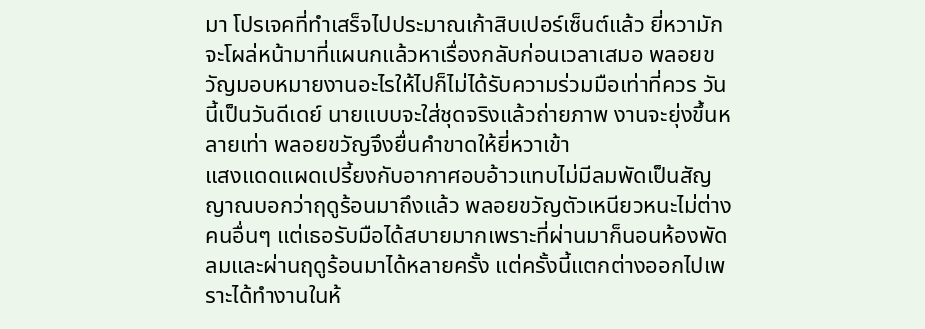มา โปรเจคที่ทำเสร็จไปประมาณเก้าสิบเปอร์เซ็นต์แล้ว ยี่หวามักจะโผล่หน้ามาที่แผนกแล้วหาเรื่องกลับก่อนเวลาเสมอ พลอยขวัญมอบหมายงานอะไรให้ไปก็ไม่ได้รับความร่วมมือเท่าที่ควร วันนี้เป็นวันดีเดย์ นายแบบจะใส่ชุดจริงแล้วถ่ายภาพ งานจะยุ่งขึ้นหลายเท่า พลอยขวัญจึงยื่นคำขาดให้ยี่หวาเข้า
แสงแดดแผดเปรี้ยงกับอากาศอบอ้าวแทบไม่มีลมพัดเป็นสัญญาณบอกว่าฤดูร้อนมาถึงแล้ว พลอยขวัญตัวเหนียวหนะไม่ต่างคนอื่นๆ แต่เธอรับมือได้สบายมากเพราะที่ผ่านมาก็นอนห้องพัดลมและผ่านฤดูร้อนมาได้หลายครั้ง แต่ครั้งนี้แตกต่างออกไปเพราะได้ทำงานในห้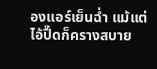องแอร์เย็นฉ่ำ แม้แต่ไอ้ปื๊ดก็ครางสบาย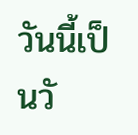วันนี้เป็นวั